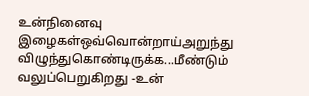உன்நினைவு இழைகள்ஒவ்வொன்றாய்அறுந்து விழுந்துகொண்டிருக்க...மீண்டும் வலுப்பெறுகிறது -உன்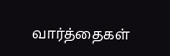வார்த்தைகள்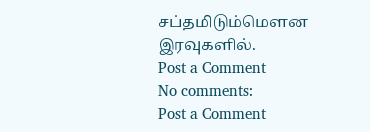சப்தமிடும்மௌன இரவுகளில்.
Post a Comment
No comments:
Post a Comment